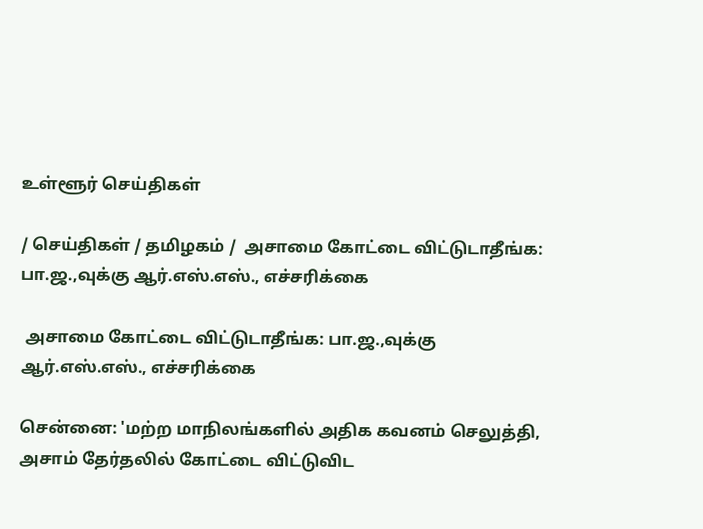உள்ளூர் செய்திகள்

/ செய்திகள் / தமிழகம் /  அசாமை கோட்டை விட்டுடாதீங்க: பா.ஜ.,வுக்கு ஆர்.எஸ்.எஸ்., எச்சரிக்கை

 அசாமை கோட்டை விட்டுடாதீங்க: பா.ஜ.,வுக்கு ஆர்.எஸ்.எஸ்., எச்சரிக்கை

சென்னை: 'மற்ற மாநிலங்களில் அதிக கவனம் செலுத்தி, அசாம் தேர்தலில் கோட்டை விட்டுவிட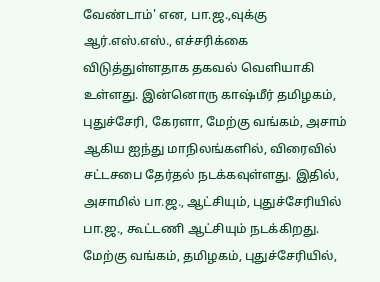வேண்டாம்' என, பா.ஜ.,வுக்கு ஆர்.எஸ்.எஸ்., எச்சரிக்கை விடுத்துள்ளதாக தகவல் வெளியாகி உள்ளது. இன்னொரு காஷ்மீர் தமிழகம், புதுச்சேரி, கேரளா, மேற்கு வங்கம், அசாம் ஆகிய ஐந்து மாநிலங்களில், விரைவில் சட்டசபை தேர்தல் நடக்கவுள்ளது. இதில், அசாமில் பா.ஜ., ஆட்சியும், புதுச்சேரியில் பா.ஜ., கூட்டணி ஆட்சியும் நடக்கிறது. மேற்கு வங்கம், தமிழகம், புதுச்சேரியில்,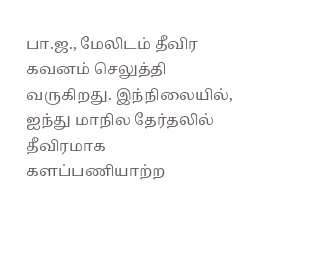பா.ஜ., மேலிடம் தீவிர கவனம் செலுத்தி வருகிறது. இந்நிலையில், ஐந்து மாநில தேர்தலில் தீவிரமாக களப்பணியாற்ற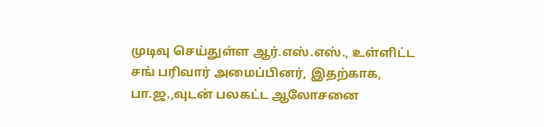முடிவு செய்துள்ள ஆர்.எஸ்.எஸ்., உள்ளிட்ட சங் பரிவார் அமைப்பினர், இதற்காக, பா.ஜ.,வுடன் பலகட்ட ஆலோசனை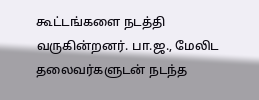கூட்டங்களை நடத்தி வருகின்றனர். பா.ஜ., மேலிட தலைவர்களுடன் நடந்த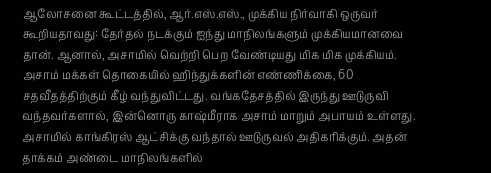ஆலோசனை கூட்டத்தில், ஆர்.எஸ்.எஸ்., முக்கிய நிர்வாகி ஒருவர் கூறியதாவது: தேர்தல் நடக்கும் ஐந்து மாநிலங்களும் முக்கியமானவை தான். ஆனால், அசாமில் வெற்றி பெற வேண்டியது மிக மிக முக்கியம். அசாம் மக்கள் தொகையில் ஹிந்துக்களின் எண்ணிக்கை, 60 சதவீதத்திற்கும் கீழ் வந்துவிட்டது. வங்கதேசத்தில் இருந்து ஊடுருவி வந்தவர்களால், இன்னொரு காஷ்மீராக அசாம் மாறும் அபாயம் உள்ளது. அசாமில் காங்கிரஸ் ஆட்சிக்கு வந்தால் ஊடுருவல் அதிகரிக்கும். அதன் தாக்கம் அண்டை மாநிலங்களில்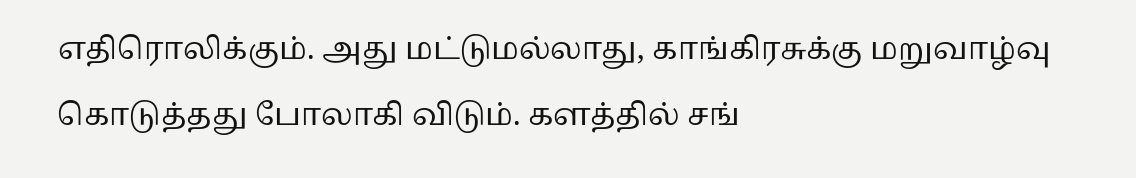எதிரொலிக்கும். அது மட்டுமல்லாது, காங்கிரசுக்கு மறுவாழ்வு கொடுத்தது போலாகி விடும். களத்தில் சங்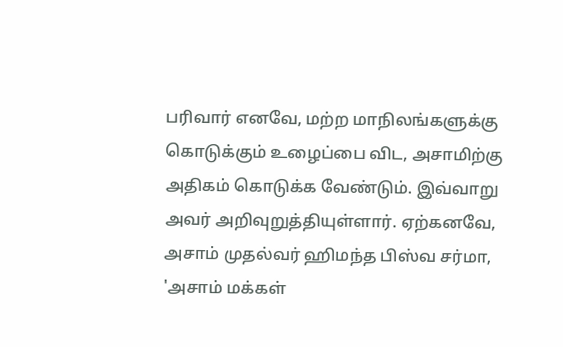பரிவார் எனவே, மற்ற மாநிலங்களுக்கு கொடுக்கும் உழைப்பை விட, அசாமிற்கு அதிகம் கொடுக்க வேண்டும். இவ்வாறு அவர் அறிவுறுத்தியுள்ளார். ஏற்கனவே, அசாம் முதல்வர் ஹிமந்த பிஸ்வ சர்மா, 'அசாம் மக்கள்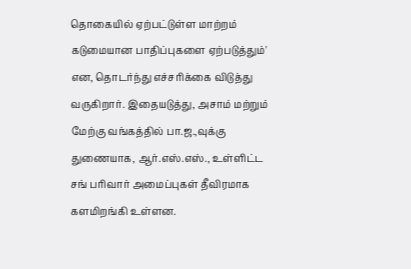தொகையில் ஏற்பட்டுள்ள மாற்றம் கடுமையான பாதிப்புகளை ஏற்படுத்தும்' என, தொடர்ந்து எச்சரிக்கை விடுத்து வருகிறார். இதையடுத்து, அசாம் மற்றும் மேற்கு வங்கத்தில் பா.ஜ.,வுக்கு துணையாக, ஆர்.எஸ்.எஸ்., உள்ளிட்ட சங் பரிவார் அமைப்புகள் தீவிரமாக களமிறங்கி உள்ளன.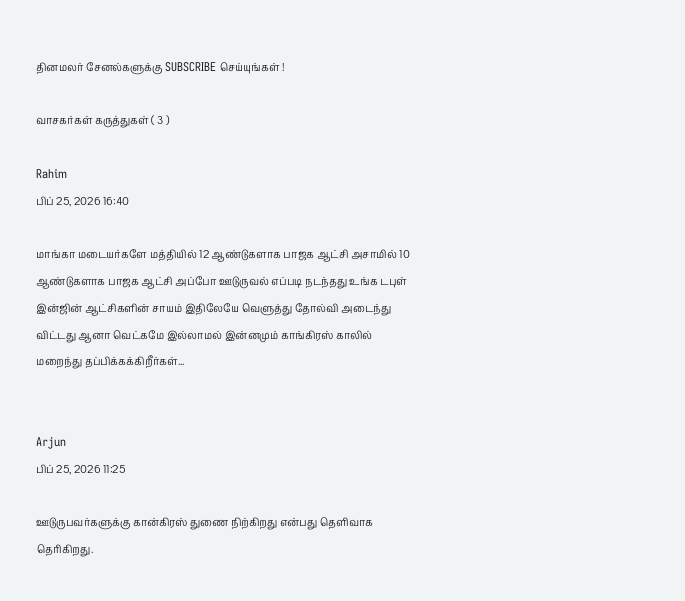தினமலர் சேனல்களுக்கு SUBSCRIBE செய்யுங்கள் !

வாசகர்கள் கருத்துகள் ( 3 )

Rahim
பிப் 25, 2026 16:40

மாங்கா மடையர்களே மத்தியில் 12 ஆண்டுகளாக பாஜக ஆட்சி அசாமில் 10 ஆண்டுகளாக பாஜக ஆட்சி அப்போ ஊடுருவல் எப்படி நடந்தது உங்க டபுள் இன்ஜின் ஆட்சிகளின் சாயம் இதிலேயே வெளுத்து தோல்வி அடைந்து விட்டது ஆனா வெட்கமே இல்லாமல் இன்னமும் காங்கிரஸ் காலில் மறைந்து தப்பிக்கக்கிறீர்கள்...


Arjun
பிப் 25, 2026 11:25

ஊடுருபவர்களுக்கு கான்கிரஸ் துணை நிற்கிறது என்பது தெளிவாக தெரிகிறது.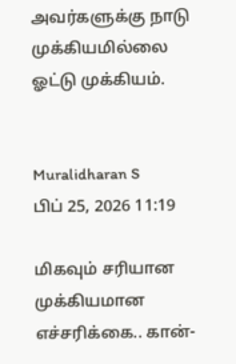அவர்களுக்கு நாடு முக்கியமில்லை ஓட்டு முக்கியம்.


Muralidharan S
பிப் 25, 2026 11:19

மிகவும் சரியான முக்கியமான எச்சரிக்கை.. கான்-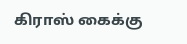கிராஸ் கைக்கு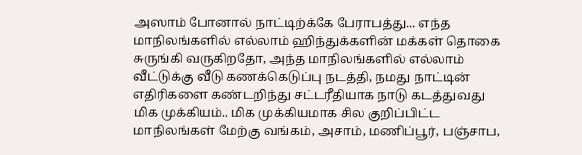அஸாம் போனால் நாட்டிற்க்கே பேராபத்து... எந்த மாநிலங்களில் எல்லாம் ஹிந்துக்களின் மக்கள் தொகை சுருங்கி வருகிறதோ, அந்த மாநிலங்களில் எல்லாம் வீட்டுக்கு வீடு கணக்கெடுப்பு நடத்தி, நமது நாட்டின் எதிரிகளை கண்டறிந்து சட்டரீதியாக நாடு கடத்துவது மிக முக்கியம்.. மிக முக்கியமாக சில குறிப்பிட்ட மாநிலங்கள் மேற்கு வங்கம், அசாம், மணிப்பூர், பஞ்சாப,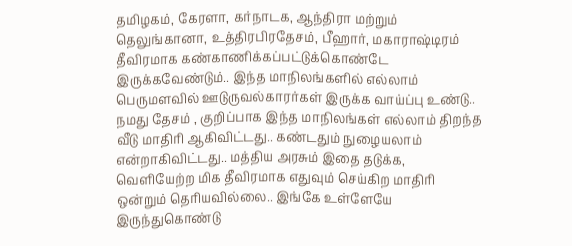தமிழகம், கேரளா, கர்நாடக, ஆந்திரா மற்றும் தெலுங்கானா, உத்திரபிரதேசம், பீஹார், மகாராஷ்டிரம் தீவிரமாக கண்காணிக்கப்பட்டுக்கொண்டே இருக்கவேண்டும்.. இந்த மாநிலங்களில் எல்லாம் பெருமளவில் ஊடுருவல்காரர்கள் இருக்க வாய்ப்பு உண்டு.. நமது தேசம் , குறிப்பாக இந்த மாநிலங்கள் எல்லாம் திறந்த வீடு மாதிரி ஆகிவிட்டது.. கண்டதும் நுழையலாம் என்றாகிவிட்டது.. மத்திய அரசும் இதை தடுக்க, வெளியேற்ற மிக தீவிரமாக எதுவும் செய்கிற மாதிரி ஒன்றும் தெரியவில்லை.. இங்கே உள்ளேயே இருந்துகொண்டு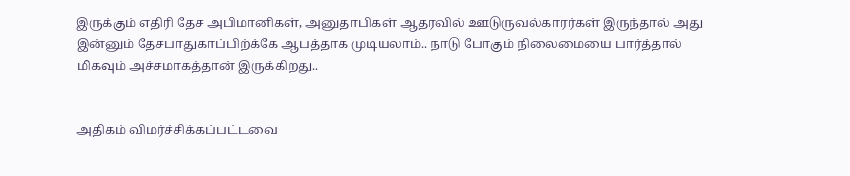இருக்கும் எதிரி தேச அபிமானிகள், அனுதாபிகள் ஆதரவில் ஊடுருவல்காரர்கள் இருந்தால் அது இன்னும் தேசபாதுகாப்பிற்க்கே ஆபத்தாக முடியலாம்.. நாடு போகும் நிலைமையை பார்த்தால் மிகவும் அச்சமாகத்தான் இருக்கிறது..


அதிகம் விமர்ச்சிக்கப்பட்டவை